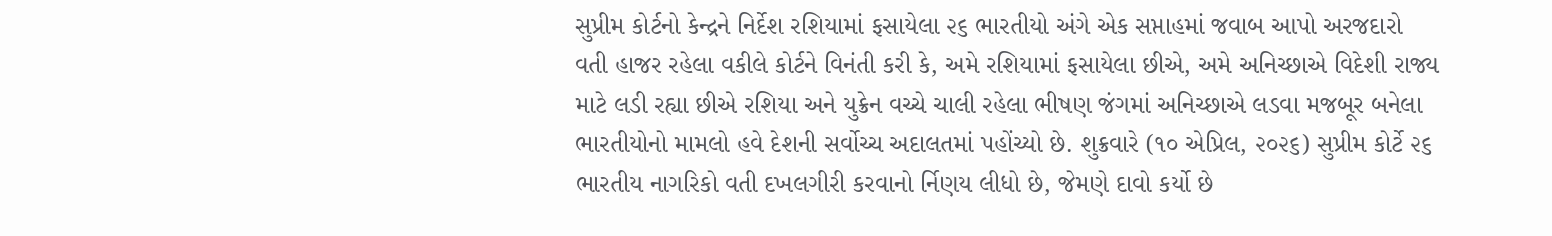સુપ્રીમ કોર્ટનો કેન્દ્રને નિર્દેશ રશિયામાં ફસાયેલા ૨૬ ભારતીયો અંગે એક સપ્તાહમાં જવાબ આપો અરજદારો વતી હાજર રહેલા વકીલે કોર્ટને વિનંતી કરી કે, અમે રશિયામાં ફસાયેલા છીએ, અમે અનિચ્છાએ વિદેશી રાજ્ય માટે લડી રહ્યા છીએ રશિયા અને યુક્રેન વચ્ચે ચાલી રહેલા ભીષણ જંગમાં અનિચ્છાએ લડવા મજબૂર બનેલા ભારતીયોનો મામલો હવે દેશની સર્વોચ્ચ અદાલતમાં પહોંચ્યો છે. શુક્રવારે (૧૦ એપ્રિલ, ૨૦૨૬) સુપ્રીમ કોર્ટે ૨૬ ભારતીય નાગરિકો વતી દખલગીરી કરવાનો ર્નિણય લીધો છે, જેમણે દાવો કર્યો છે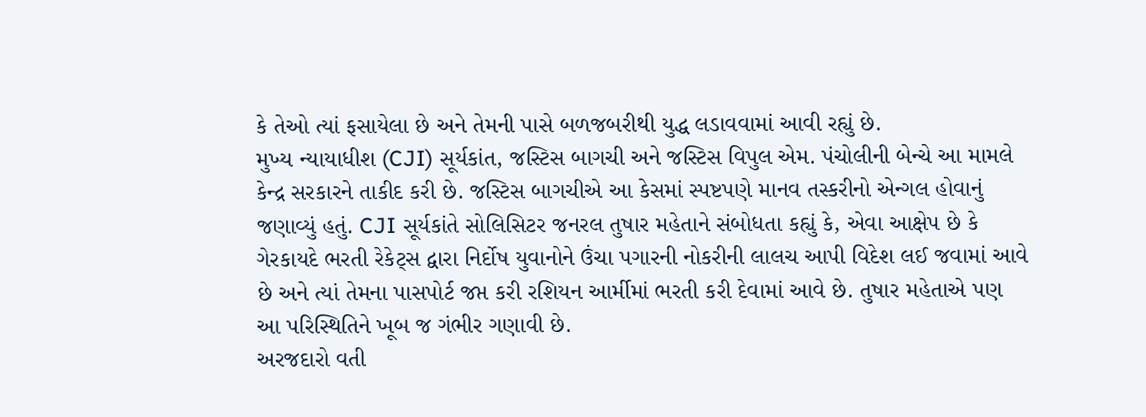કે તેઓ ત્યાં ફસાયેલા છે અને તેમની પાસે બળજબરીથી યુદ્ધ લડાવવામાં આવી રહ્યું છે.
મુખ્ય ન્યાયાધીશ (CJI) સૂર્યકાંત, જસ્ટિસ બાગચી અને જસ્ટિસ વિપુલ એમ. પંચોલીની બેન્ચે આ મામલે કેન્દ્ર સરકારને તાકીદ કરી છે. જસ્ટિસ બાગચીએ આ કેસમાં સ્પષ્ટપણે માનવ તસ્કરીનો એન્ગલ હોવાનું જણાવ્યું હતું. CJI સૂર્યકાંતે સોલિસિટર જનરલ તુષાર મહેતાને સંબોધતા કહ્યું કે, એવા આક્ષેપ છે કે ગેરકાયદે ભરતી રેકેટ્સ દ્વારા નિર્દોષ યુવાનોને ઉંચા પગારની નોકરીની લાલચ આપી વિદેશ લઈ જવામાં આવે છે અને ત્યાં તેમના પાસપોર્ટ જપ્ત કરી રશિયન આર્મીમાં ભરતી કરી દેવામાં આવે છે. તુષાર મહેતાએ પણ આ પરિસ્થિતિને ખૂબ જ ગંભીર ગણાવી છે.
અરજદારો વતી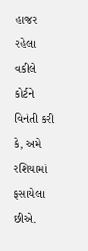હાજર રહેલા વકીલે કોર્ટને વિનંતી કરી કે, અમે રશિયામાં ફસાયેલા છીએ.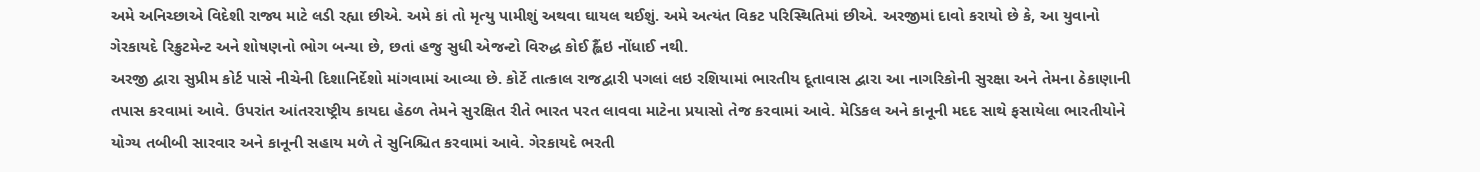અમે અનિચ્છાએ વિદેશી રાજ્ય માટે લડી રહ્યા છીએ. અમે કાં તો મૃત્યુ પામીશું અથવા ઘાયલ થઈશું. અમે અત્યંત વિકટ પરિસ્થિતિમાં છીએ. અરજીમાં દાવો કરાયો છે કે, આ યુવાનો ગેરકાયદે રિક્રુટમેન્ટ અને શોષણનો ભોગ બન્યા છે, છતાં હજુ સુધી એજન્ટો વિરુદ્ધ કોઈ હ્લૈંઇ નોંધાઈ નથી.
અરજી દ્વારા સુપ્રીમ કોર્ટ પાસે નીચેની દિશાનિર્દેશો માંગવામાં આવ્યા છે. કોર્ટે તાત્કાલ રાજદ્વારી પગલાં લઇ રશિયામાં ભારતીય દૂતાવાસ દ્વારા આ નાગરિકોની સુરક્ષા અને તેમના ઠેકાણાની તપાસ કરવામાં આવે. ઉપરાંત આંતરરાષ્ટ્રીય કાયદા હેઠળ તેમને સુરક્ષિત રીતે ભારત પરત લાવવા માટેના પ્રયાસો તેજ કરવામાં આવે. મેડિકલ અને કાનૂની મદદ સાથે ફસાયેલા ભારતીયોને યોગ્ય તબીબી સારવાર અને કાનૂની સહાય મળે તે સુનિશ્ચિત કરવામાં આવે. ગેરકાયદે ભરતી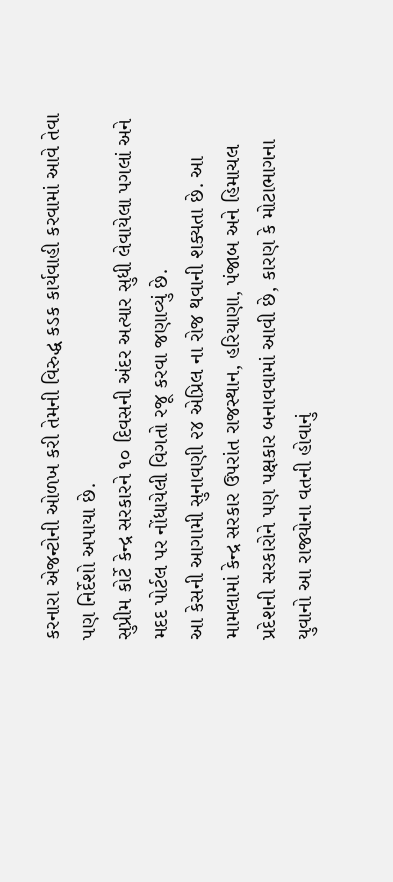કરનારા એજન્ટોની ઓળખ કરી તેમની વિરુદ્ધ કડક કાર્યવાહી કરવામાં આવે તેવા પણ નિર્દેશો અપાયા છે.
સુપ્રીમ કોર્ટે કેન્દ્ર સરકારને ૧૦ દિવસની અંદર અત્યાર સુધી લેવાયેલા પગલાં અને મદદ પોર્ટલ પર નોંધાયેલી વિગતો રજૂ કરવા જણાવ્યું છે.
આ કેસની આગામી સુનાવણી ૨૪ એપ્રિલ ના રોજ થવાની શક્યતા છે. આ મામલામાં કેન્દ્ર સરકાર ઉપરાંત રાજસ્થાન, હરિયાણા, પંજાબ અને હિમાચલ પ્રદેશની સરકારોને પણ પક્ષકાર બનાવવામાં આવી છે, કારણ કે મોટાભાગના યુવાનો આ રાજ્યોના વતની હોવાનું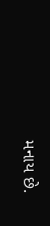મનાય છે.